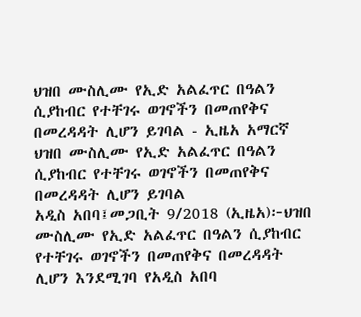ህዝበ ሙስሊሙ የኢድ አልፈጥር በዓልን ሲያከብር የተቸገሩ ወገኖችን በመጠየቅና በመረዳዳት ሊሆን ይገባል - ኢዜአ አማርኛ
ህዝበ ሙስሊሙ የኢድ አልፈጥር በዓልን ሲያከብር የተቸገሩ ወገኖችን በመጠየቅና በመረዳዳት ሊሆን ይገባል
አዲስ አበባ፤መጋቢት 9/2018 (ኢዜአ)፦ህዝበ ሙስሊሙ የኢድ አልፈጥር በዓልን ሲያከብር የተቸገሩ ወገኖችን በመጠየቅና በመረዳዳት ሊሆን እንደሚገባ የአዲስ አበባ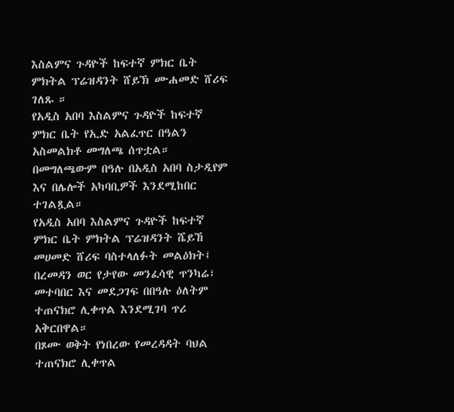እስልምና ጉዳዮች ከፍተኛ ምክር ቤት ምክትል ፕሬዝዳንት ሸይኽ ሙሐመድ ሸሪፍ ገለጹ ።
የአዲስ አበባ እስልምና ጉዳዮች ከፍተኛ ምክር ቤት የኢድ አልፈጥር በዓልን አስመልክቶ መግለጫ ሰጥቷል።
በመግለጫውም በዓሉ በአዲስ አበባ ስታዲየም እና በሌሎች አካባቢዎች እንደሚከበር ተገልጿል።
የአዲስ አበባ እስልምና ጉዳዮች ከፍተኛ ምክር ቤት ምክትል ፕሬዝዳንት ሼይኸ መሀመድ ሸሪፍ ባስተላለፉት መልዕክት፤ በረመዳን ወር የታየው መንፈሳዊ ጥንካሬ፣ መተባበር እና መደጋገፍ በበዓሉ ዕለትም ተጠናክሮ ሊቀጥል እንደሚገባ ጥሪ አቅርበዋል።
በጾሙ ወቅት የነበረው የመረዳዳት ባህል ተጠናክሮ ሊቀጥል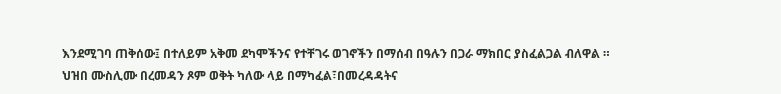እንደሚገባ ጠቅሰው፤ በተለይም አቅመ ደካሞችንና የተቸገሩ ወገኖችን በማሰብ በዓሉን በጋራ ማክበር ያስፈልጋል ብለዋል ።
ህዝበ ሙስሊሙ በረመዳን ጾም ወቅት ካለው ላይ በማካፈል፣በመረዳዳትና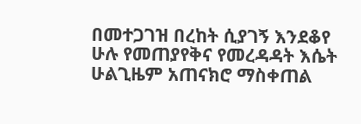በመተጋገዝ በረከት ሲያገኝ እንደቆየ ሁሉ የመጠያየቅና የመረዳዳት እሴት ሁልጊዜም አጠናክሮ ማስቀጠል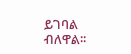ይገባል ብለዋል፡፡